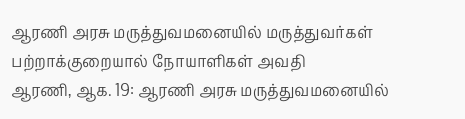ஆரணி அரசு மருத்துவமனையில் மருத்துவர்கள் பற்றாக்குறையால் நோயாளிகள் அவதி
ஆரணி, ஆக. 19: ஆரணி அரசு மருத்துவமனையில்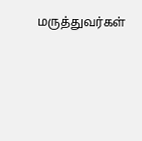மருத்துவர்கள்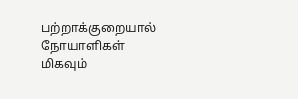பற்றாக்குறையால் நோயாளிகள் மிகவும்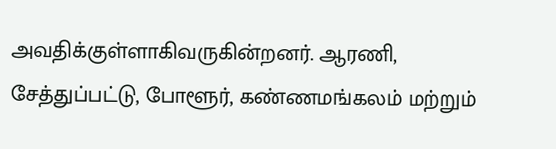அவதிக்குள்ளாகிவருகின்றனர். ஆரணி, சேத்துப்பட்டு, போளூர், கண்ணமங்கலம் மற்றும்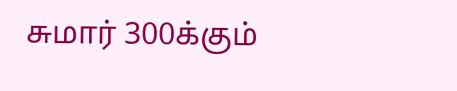சுமார் 300க்கும்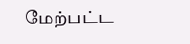மேற்பட்ட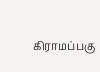கிராமப்பகு